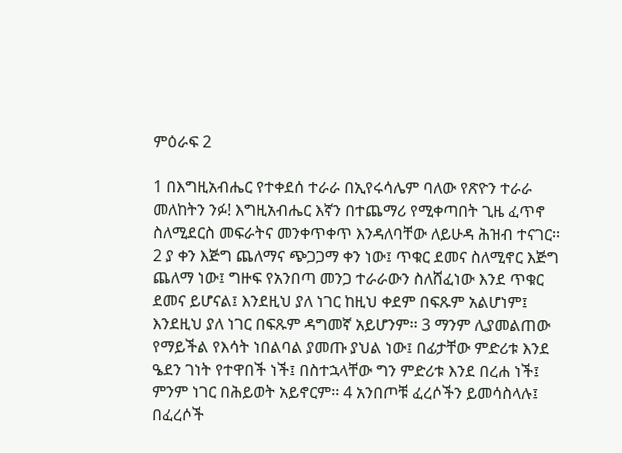ምዕራፍ 2

1 በእግዚአብሔር የተቀደሰ ተራራ በኢየሩሳሌም ባለው የጽዮን ተራራ መለከትን ንፉ! እግዚአብሔር እኛን በተጨማሪ የሚቀጣበት ጊዜ ፈጥኖ ስለሚደርስ መፍራትና መንቀጥቀጥ እንዳለባቸው ለይሁዳ ሕዝብ ተናገር፡፡ 2 ያ ቀን እጅግ ጨለማና ጭጋጋማ ቀን ነው፤ ጥቁር ደመና ስለሚኖር እጅግ ጨለማ ነው፤ ግዙፍ የአንበጣ መንጋ ተራራውን ስለሸፈነው እንደ ጥቁር ደመና ይሆናል፤ እንደዚህ ያለ ነገር ከዚህ ቀደም በፍጹም አልሆነም፤ እንደዚህ ያለ ነገር በፍጹም ዳግመኛ አይሆንም፡፡ 3 ማንም ሊያመልጠው የማይችል የእሳት ነበልባል ያመጡ ያህል ነው፤ በፊታቸው ምድሪቱ እንደ ዔደን ገነት የተዋበች ነች፤ በስተኋላቸው ግን ምድሪቱ እንደ በረሐ ነች፤ ምንም ነገር በሕይወት አይኖርም፡፡ 4 አንበጦቹ ፈረሶችን ይመሳስላሉ፤ በፈረሶች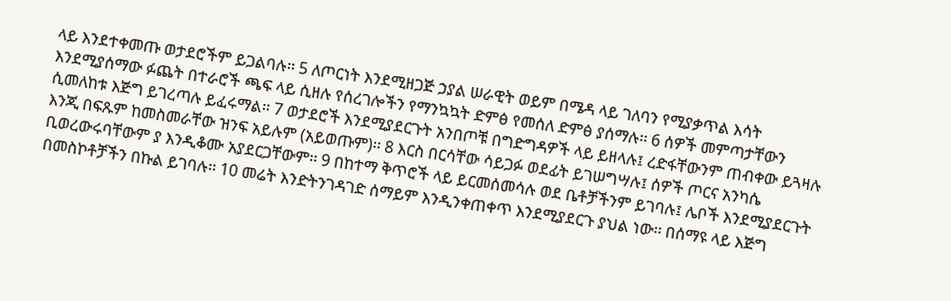ላይ እንደተቀመጡ ወታደሮችም ይጋልባሉ፡፡ 5 ለጦርነት እንደሚዘጋጅ ኃያል ሠራዊት ወይም በሜዳ ላይ ገለባን የሚያቃጥል እሳት እንደሚያሰማው ፉጨት በተራሮች ጫፍ ላይ ሲዘሉ የሰረገሎችን የማንኳኳት ድምፅ የመሰለ ድምፅ ያሰማሉ፡፡ 6 ሰዎች መምጣታቸውን ሲመለከቱ እጅግ ይገረጣሉ ይፈሩማል፡፡ 7 ወታደሮች እንደሚያደርጉት አንበጦቹ በግድግዳዎች ላይ ይዘላሉ፤ ረድፋቸውንም ጠብቀው ይጓዛሉ እንጂ በፍጹም ከመስመራቸው ዝንፍ አይሉም (አይወጡም)፡፡ 8 እርስ በርሳቸው ሳይጋፉ ወደፊት ይገሠግሣሉ፤ ሰዎች ጦርና አንካሴ ቢወረውሩባቸውም ያ እንዲቆሙ አያደርጋቸውም፡፡ 9 በከተማ ቅጥሮች ላይ ይርመሰመሳሉ ወደ ቤቶቻችንም ይገባሉ፤ ሌቦች እንደሚያደርጉት በመስኮቶቻችን በኩል ይገባሉ፡፡ 10 መሬት እንድትንገዳገድ ሰማይም እንዲንቀጠቀጥ እንደሚያደርጉ ያህል ነው፡፡ በሰማዩ ላይ እጅግ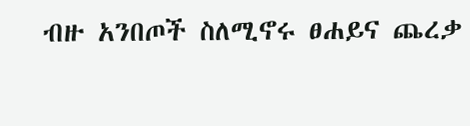ብዙ አንበጦች ስለሚኖሩ ፀሐይና ጨረቃ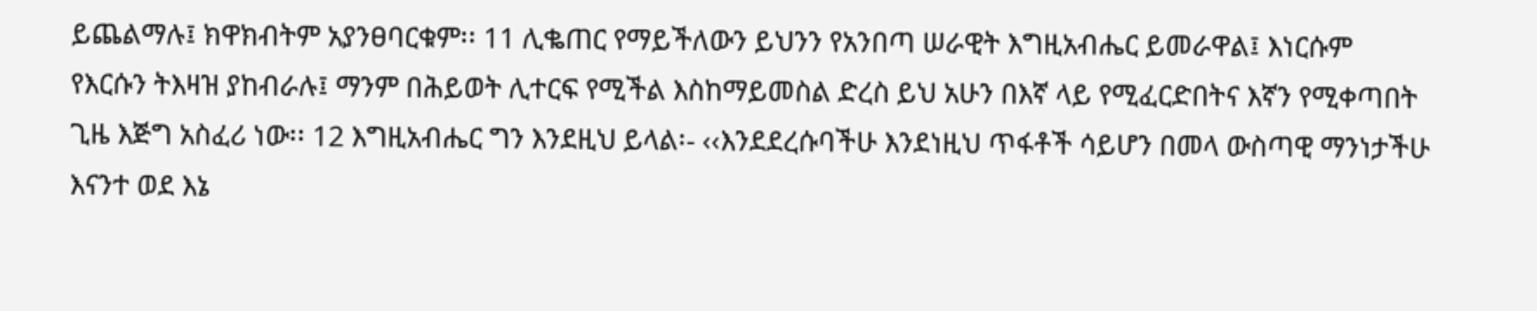ይጨልማሉ፤ ክዋክብትም አያንፀባርቁም፡፡ 11 ሊቈጠር የማይችለውን ይህንን የአንበጣ ሠራዊት እግዚአብሔር ይመራዋል፤ እነርሱም የእርሱን ትእዛዝ ያከብራሉ፤ ማንም በሕይወት ሊተርፍ የሚችል እስከማይመስል ድረስ ይህ አሁን በእኛ ላይ የሚፈርድበትና እኛን የሚቀጣበት ጊዜ እጅግ አስፈሪ ነው፡፡ 12 እግዚአብሔር ግን እንደዚህ ይላል፡- ‹‹እንደደረሱባችሁ እንደነዚህ ጥፋቶች ሳይሆን በመላ ውስጣዊ ማንነታችሁ እናንተ ወደ እኔ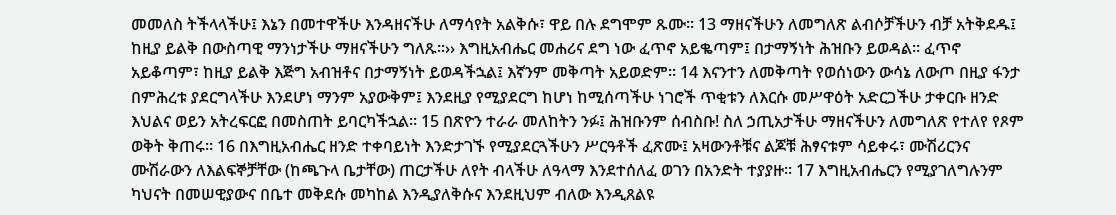መመለስ ትችላላችሁ፤ እኔን በመተዋችሁ እንዳዘናችሁ ለማሳየት አልቅሱ፣ ዋይ በሉ ደግሞም ጹሙ፡፡ 13 ማዘናችሁን ለመግለጽ ልብሶቻችሁን ብቻ አትቅደዱ፤ ከዚያ ይልቅ በውስጣዊ ማንነታችሁ ማዘናችሁን ግለጹ፡፡›› እግዚአብሔር መሐሪና ደግ ነው ፈጥኖ አይቈጣም፤ በታማኝነት ሕዝቡን ይወዳል፡፡ ፈጥኖ አይቆጣም፣ ከዚያ ይልቅ እጅግ አብዝቶና በታማኝነት ይወዳችኋል፤ እኛንም መቅጣት አይወድም፡፡ 14 እናንተን ለመቅጣት የወሰነውን ውሳኔ ለውጦ በዚያ ፋንታ በምሕረቱ ያደርግላችሁ እንደሆነ ማንም አያውቅም፤ እንደዚያ የሚያደርግ ከሆነ ከሚሰጣችሁ ነገሮች ጥቂቱን ለእርሱ መሥዋዕት አድርጋችሁ ታቀርቡ ዘንድ እህልና ወይን አትረፍርፎ በመስጠት ይባርካችኋል፡፡ 15 በጽዮን ተራራ መለከትን ንፉ፤ ሕዝቡንም ሰብስቡ! ስለ ኃጢአታችሁ ማዘናችሁን ለመግለጽ የተለየ የጾም ወቅት ቅጠሩ፡፡ 16 በእግዚአብሔር ዘንድ ተቀባይነት እንድታገኙ የሚያደርጓችሁን ሥርዓቶች ፈጽሙ፤ አዛውንቶቹና ልጆቹ ሕፃናቱም ሳይቀሩ፣ ሙሽሪርንና ሙሽራውን ለእልፍኞቻቸው (ከጫጉላ ቤታቸው) ጠርታችሁ ለየት ብላችሁ ለዓላማ እንደተሰለፈ ወገን በአንድት ተያያዙ፡፡ 17 እግዚአብሔርን የሚያገለግሉንም ካህናት በመሠዊያውና በቤተ መቅደሱ መካከል እንዲያለቅሱና እንደዚህም ብለው እንዲጸልዩ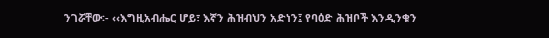ንገሯቸው፡- ‹‹እግዚአብሔር ሆይ፣ እኛን ሕዝብህን አድነን፤ የባዕድ ሕዝቦች እንዲንቁን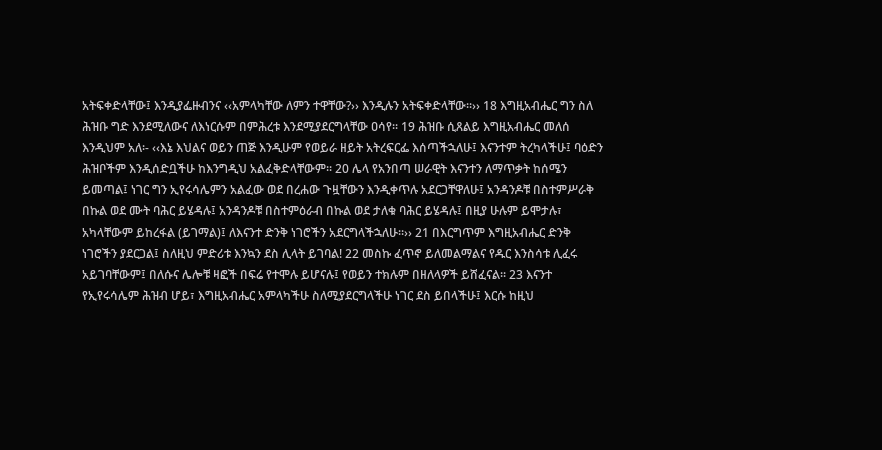አትፍቀድላቸው፤ እንዲያፌዙብንና ‹‹አምላካቸው ለምን ተዋቸው?›› እንዲሉን አትፍቀድላቸው፡፡›› 18 እግዚአብሔር ግን ስለ ሕዝቡ ግድ እንደሚለውና ለእነርሱም በምሕረቱ እንደሚያደርግላቸው ዐሳየ፡፡ 19 ሕዝቡ ሲጸልይ እግዚአብሔር መለሰ እንዲህም አለ፡- ‹‹እኔ እህልና ወይን ጠጅ እንዲሁም የወይራ ዘይት አትረፍርፌ እሰጣችኋለሁ፤ እናንተም ትረካላችሁ፤ ባዕድን ሕዝቦችም እንዲሰድቧችሁ ከእንግዲህ አልፈቅድላቸውም፡፡ 20 ሌላ የአንበጣ ሠራዊት እናንተን ለማጥቃት ከሰሜን ይመጣል፤ ነገር ግን ኢየሩሳሌምን አልፈው ወደ በረሐው ጉዟቸውን እንዲቀጥሉ አደርጋቸዋለሁ፤ አንዳንዶቹ በስተምሥራቅ በኩል ወደ ሙት ባሕር ይሄዳሉ፤ አንዳንዶቹ በስተምዕራብ በኩል ወደ ታለቁ ባሕር ይሄዳሉ፤ በዚያ ሁሉም ይሞታሉ፣ አካላቸውም ይከረፋል (ይገማል)፤ ለእናንተ ድንቅ ነገሮችን አደርግላችኋለሁ፡፡›› 21 በእርግጥም እግዚአብሔር ድንቅ ነገሮችን ያደርጋል፤ ስለዚህ ምድሪቱ እንኳን ደስ ሊላት ይገባል! 22 መስኩ ፈጥኖ ይለመልማልና የዱር እንስሳቱ ሊፈሩ አይገባቸውም፤ በለሱና ሌሎቹ ዛፎች በፍሬ የተሞሉ ይሆናሉ፤ የወይን ተክሉም በዘለላዎች ይሸፈናል፡፡ 23 እናንተ የኢየሩሳሌም ሕዝብ ሆይ፣ እግዚአብሔር አምላካችሁ ስለሚያደርግላችሁ ነገር ደስ ይበላችሁ፤ እርሱ ከዚህ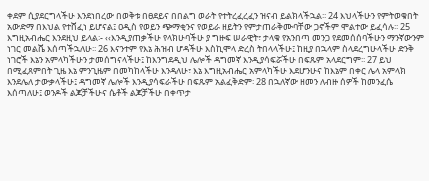ቀደም ሲያደርግላችሁ እንደነበረው በወቅቱ በፀደይና በበልግ ወራት የተትረፈረፈን ዝናብ ይልክላችኋል፡፡ 24 እህላችሁን የምትወቁበት አውድማ በእህል የተሸፈነ ይሆናል፤ ዐዲስ የወይን ጭማቂንና የወይራ ዘይትን የምታጠራቅሙባቸው ጋኖችም ሞልተው ይፈሳሉ፡፡ 25 እግዚአብሔር እንደዚህ ይላል፡- ‹‹እንዲያጠቃችሁ የላክሁባችሁ ያ ግዙፍ ሠራዊት፣ ታላቁ የአንበጣ መንጋ የደመሰሰባችሁን ማንኛውንም ነገር መልሼ እሰጣችኋለሁ፡፡ 26 እናንተም የእኔ ሕዝብ ሆዳችሁ እስኪሞላ ድረስ ትበላላችሁ፤ ከዚያ በኋላም ስላደረግሁላችሁ ድንቅ ነገሮች እኔን አምላካችሁን ታመሰግናላችሁ፤ ከእንግደዲህ ሌሎች ዳግመኛ እንዲያሳፍሯችሁ በፍጹም አላደርግም፡፡ 27 ይህ በሚፈጸምበት ጊዜ እኔ ምንጊዜም በመካከላችሁ እንዳለሁ፣ እኔ እግዚአብሔር አምላካችሁ እደሆንሁና ከእኔም በቀር ሌላ አምላክ እንደሌለ ታውቃላችሁ፤ ዳግመኛ ሌሎች እንዲያሳፍራችሁ በፍጹም አልፈቅድም፡ 28 በኋለኛው ዘመን ለብዙ ሰዎች ከመንፈሴ እሰጣለሁ፤ ወንዶች ልጆቻችሁና ሴቶች ልጆቻችሁ በቀጥታ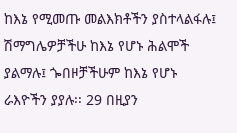ከእኔ የሚመጡ መልእክቶችን ያስተላልፋሉ፤ ሽማግሌዎቻችሁ ከእኔ የሆኑ ሕልሞች ያልማሉ፤ ጐበዞቻችሁም ከእኔ የሆኑ ራእዮችን ያያሉ፡፡ 29 በዚያን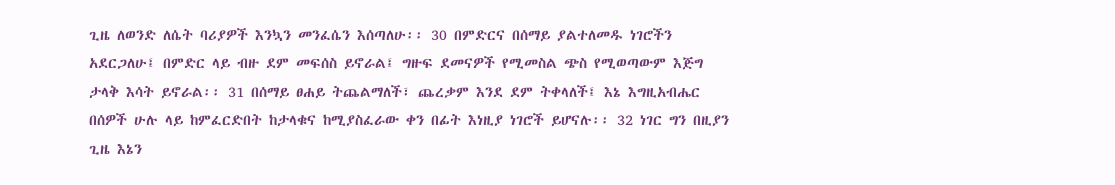ጊዜ ለወንድ ለሴት ባሪያዎች እንኳን መንፈሴን እሰጣለሁ፡፡ 30 በምድርና በሰማይ ያልተለመዱ ነገሮችን አደርጋለሁ፤ በምድር ላይ ብዙ ደም መፍሰስ ይኖራል፤ ግዙፍ ደመናዎች የሚመስል ጭስ የሚወጣውም እጅግ ታላቅ እሳት ይኖራል፡፡ 31 በሰማይ ፀሐይ ትጨልማለች፣ ጨረቃም እንደ ደም ትቀላለች፤ እኔ እግዚአብሔር በሰዎች ሁሉ ላይ ከምፈርድበት ከታላቁና ከሚያስፈራው ቀን በፊት እነዚያ ነገሮች ይሆናሉ፡፡ 32 ነገር ግን በዚያን ጊዜ እኔን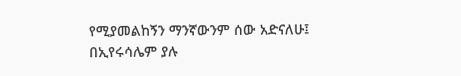የሚያመልከኝን ማንኛውንም ሰው አድናለሁ፤ በኢየሩሳሌም ያሉ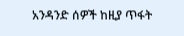አንዳንድ ሰዎች ከዚያ ጥፋት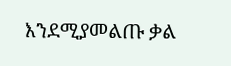እንደሚያመልጡ ቃል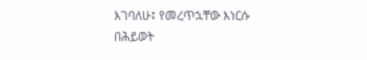እገባለሁ፤ የመረጥኋቸው እነርሱ በሕይወት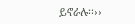ይኖራሉ፡፡››